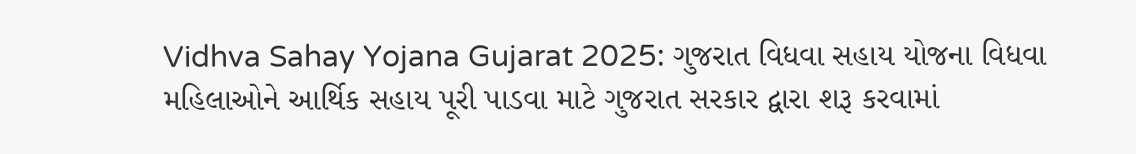Vidhva Sahay Yojana Gujarat 2025: ગુજરાત વિધવા સહાય યોજના વિધવા મહિલાઓને આર્થિક સહાય પૂરી પાડવા માટે ગુજરાત સરકાર દ્વારા શરૂ કરવામાં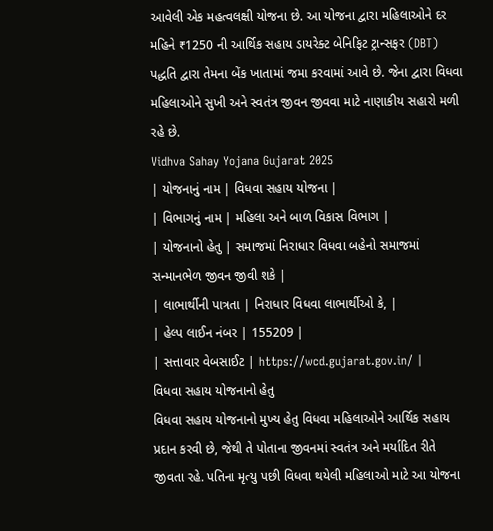આવેલી એક મહત્વલક્ષી યોજના છે. આ યોજના દ્વારા મહિલાઓને દર મહિને ₹1250 ની આર્થિક સહાય ડાયરેક્ટ બેનિફિટ ટ્રાન્સફર (DBT) પદ્ધતિ દ્વારા તેમના બેંક ખાતામાં જમા કરવામાં આવે છે. જેના દ્વારા વિધવા મહિલાઓને સુખી અને સ્વતંત્ર જીવન જીવવા માટે નાણાકીય સહારો મળી રહે છે.
Vidhva Sahay Yojana Gujarat 2025
| યોજનાનું નામ | વિધવા સહાય યોજના |
| વિભાગનું નામ | મહિલા અને બાળ વિકાસ વિભાગ |
| યોજનાનો હેતુ | સમાજમાં નિરાધાર વિધવા બહેનો સમાજમાં સન્માનભેળ જીવન જીવી શકે |
| લાભાર્થીની પાત્રતા | નિરાધાર વિધવા લાભાર્થીઓ કે, |
| હેલ્પ લાઈન નંબર | 155209 |
| સત્તાવાર વેબસાઈટ | https://wcd.gujarat.gov.in/ |
વિધવા સહાય યોજનાનો હેતુ
વિધવા સહાય યોજનાનો મુખ્ય હેતુ વિધવા મહિલાઓને આર્થિક સહાય પ્રદાન કરવી છે, જેથી તે પોતાના જીવનમાં સ્વતંત્ર અને મર્યાદિત રીતે જીવતા રહે. પતિના મૃત્યુ પછી વિધવા થયેલી મહિલાઓ માટે આ યોજના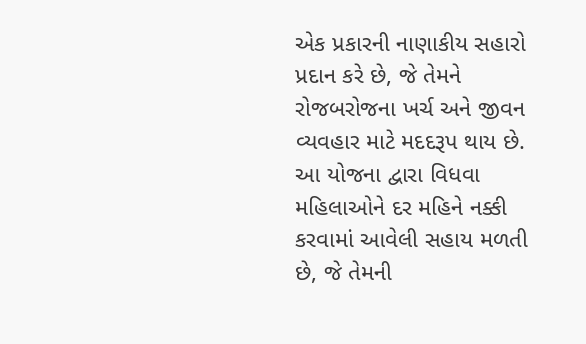એક પ્રકારની નાણાકીય સહારો પ્રદાન કરે છે, જે તેમને રોજબરોજના ખર્ચ અને જીવન વ્યવહાર માટે મદદરૂપ થાય છે. આ યોજના દ્વારા વિધવા મહિલાઓને દર મહિને નક્કી કરવામાં આવેલી સહાય મળતી છે, જે તેમની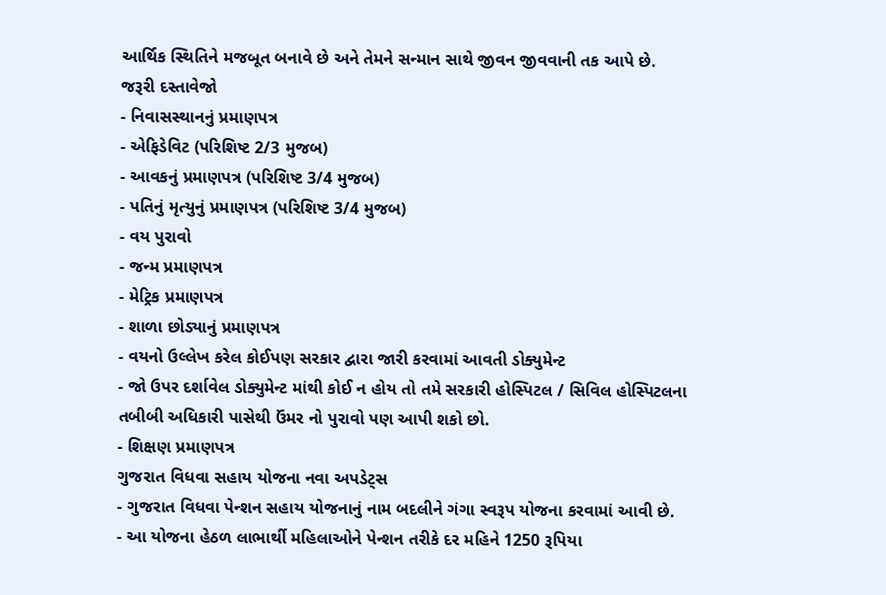આર્થિક સ્થિતિને મજબૂત બનાવે છે અને તેમને સન્માન સાથે જીવન જીવવાની તક આપે છે.
જરૂરી દસ્તાવેજો
- નિવાસસ્થાનનું પ્રમાણપત્ર
- એફિડેવિટ (પરિશિષ્ટ 2/3 મુજબ)
- આવકનું પ્રમાણપત્ર (પરિશિષ્ટ 3/4 મુજબ)
- પતિનું મૃત્યુનું પ્રમાણપત્ર (પરિશિષ્ટ 3/4 મુજબ)
- વય પુરાવો
- જન્મ પ્રમાણપત્ર
- મેટ્રિક પ્રમાણપત્ર
- શાળા છોડ્યાનું પ્રમાણપત્ર
- વયનો ઉલ્લેખ કરેલ કોઈપણ સરકાર દ્વારા જારી કરવામાં આવતી ડોક્યુમેન્ટ
- જો ઉપર દર્શાવેલ ડોક્યુમેન્ટ માંથી કોઈ ન હોય તો તમે સરકારી હોસ્પિટલ / સિવિલ હોસ્પિટલના તબીબી અધિકારી પાસેથી ઉંમર નો પુરાવો પણ આપી શકો છો.
- શિક્ષણ પ્રમાણપત્ર
ગુજરાત વિધવા સહાય યોજના નવા અપડેટ્સ
- ગુજરાત વિધવા પેન્શન સહાય યોજનાનું નામ બદલીને ગંગા સ્વરૂપ યોજના કરવામાં આવી છે.
- આ યોજના હેઠળ લાભાર્થી મહિલાઓને પેન્શન તરીકે દર મહિને 1250 રૂપિયા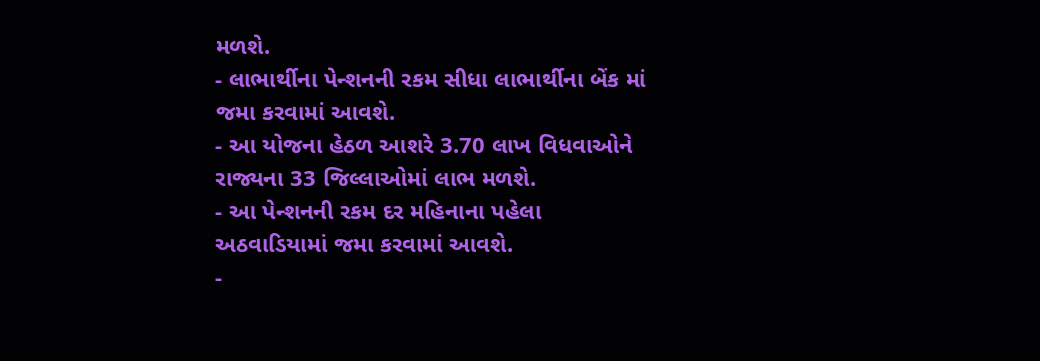મળશે.
- લાભાર્થીના પેન્શનની રકમ સીધા લાભાર્થીના બેંક માં જમા કરવામાં આવશે.
- આ યોજના હેઠળ આશરે 3.70 લાખ વિધવાઓને રાજ્યના 33 જિલ્લાઓમાં લાભ મળશે.
- આ પેન્શનની રકમ દર મહિનાના પહેલા અઠવાડિયામાં જમા કરવામાં આવશે.
-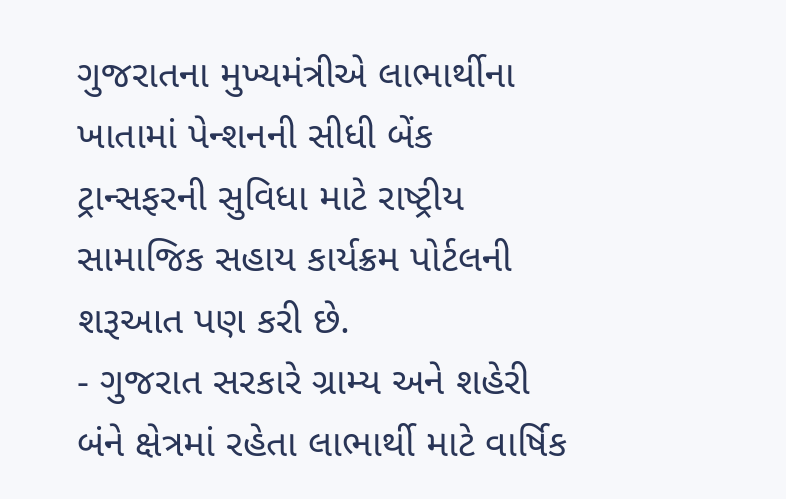ગુજરાતના મુખ્યમંત્રીએ લાભાર્થીના ખાતામાં પેન્શનની સીધી બેંક ટ્રાન્સફરની સુવિધા માટે રાષ્ટ્રીય સામાજિક સહાય કાર્યક્રમ પોર્ટલની શરૂઆત પણ કરી છે.
- ગુજરાત સરકારે ગ્રામ્ય અને શહેરી બંને ક્ષેત્રમાં રહેતા લાભાર્થી માટે વાર્ષિક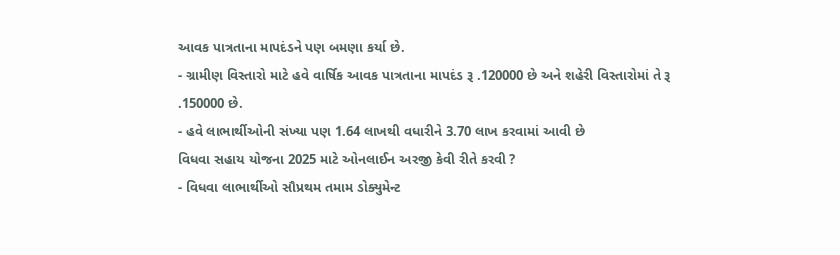આવક પાત્રતાના માપદંડને પણ બમણા કર્યા છે.
- ગ્રામીણ વિસ્તારો માટે હવે વાર્ષિક આવક પાત્રતાના માપદંડ રૂ .120000 છે અને શહેરી વિસ્તારોમાં તે રૂ .150000 છે.
- હવે લાભાર્થીઓની સંખ્યા પણ 1.64 લાખથી વધારીને 3.70 લાખ કરવામાં આવી છે
વિધવા સહાય યોજના 2025 માટે ઓનલાઈન અરજી કેવી રીતે કરવી ?
- વિધવા લાભાર્થીઓ સૌપ્રથમ તમામ ડોક્યુમેન્ટ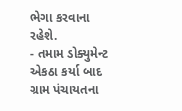ભેગા કરવાના રહેશે.
- તમામ ડોક્યુમેન્ટ એકઠા કર્યા બાદ ગ્રામ પંચાયતના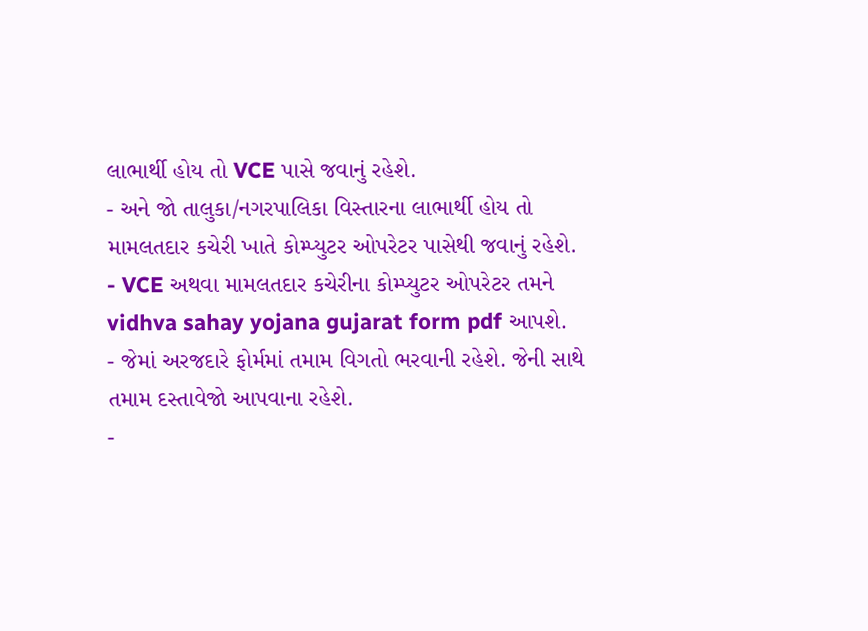લાભાર્થી હોય તો VCE પાસે જવાનું રહેશે.
- અને જો તાલુકા/નગરપાલિકા વિસ્તારના લાભાર્થી હોય તો મામલતદાર કચેરી ખાતે કોમ્પ્યુટર ઓપરેટર પાસેથી જવાનું રહેશે.
- VCE અથવા મામલતદાર કચેરીના કોમ્પ્યુટર ઓપરેટર તમને vidhva sahay yojana gujarat form pdf આપશે.
- જેમાં અરજદારે ફોર્મમાં તમામ વિગતો ભરવાની રહેશે. જેની સાથે તમામ દસ્તાવેજો આપવાના રહેશે.
-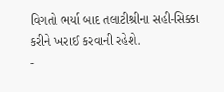વિગતો ભર્યા બાદ તલાટીશ્રીના સહી-સિક્કા કરીને ખરાઈ કરવાની રહેશે.
-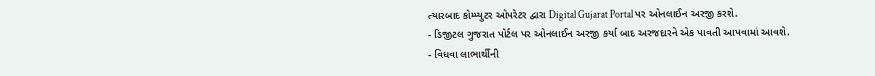ત્યારબાદ કોમ્પ્યુટર ઓપરેટર દ્વારા Digital Gujarat Portal પર ઓનલાઈન અરજી કરશે.
- ડિજીટલ ગુજરાત પોર્ટલ પર ઓનલાઈન અરજી કર્યા બાદ અરજદારને એક પાવતી આપવામાં આવશે.
- વિધવા લાભાર્થીની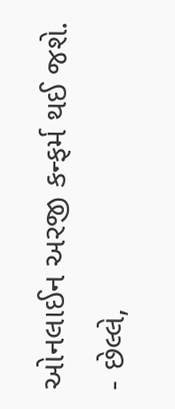ઓનલાઈન અરજી કન્ફર્મ થઈ જશે.
- છેલ્લે,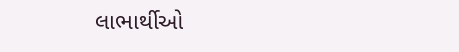લાભાર્થીઓ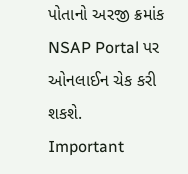પોતાનો અરજી ક્રમાંક NSAP Portal પર ઓનલાઈન ચેક કરી શકશે.
Important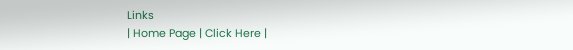Links
| Home Page | Click Here |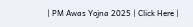| PM Awas Yojna 2025 | Click Here |